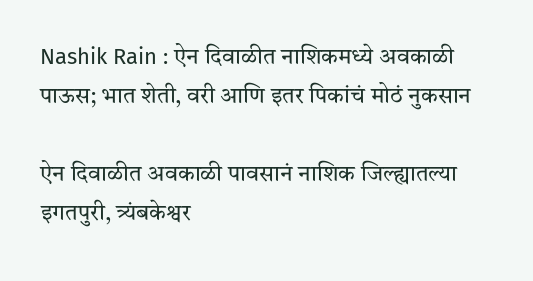Nashik Rain : ऐन दिवाळीत नाशिकमध्ये अवकाळी पाऊस; भात शेती, वरी आणि इतर पिकांचं मोठं नुकसान

ऐन दिवाळीत अवकाळी पावसानं नाशिक जिल्ह्यातल्या इगतपुरी, त्र्यंबकेश्वर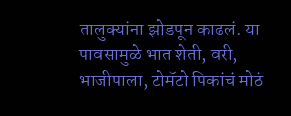तालुक्यांना झोडपून काढलं. या पावसामुळे भात शेती, वरी, भाजीपाला, टोमॅटो पिकांचं मोठं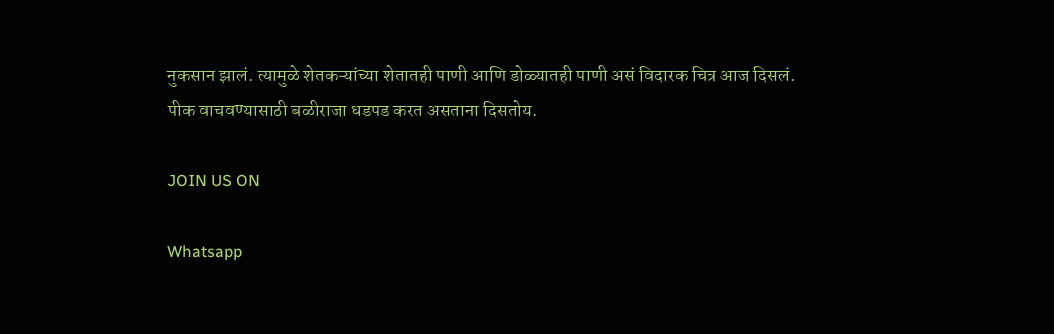नुकसान झालं. त्यामुळे शेतकऱ्यांच्या शेतातही पाणी आणि डोळ्यातही पाणी असं विदारक चित्र आज दिसलं. पीक वाचवण्यासाठी बळीराजा धडपड करत असताना दिसतोय.

JOIN US ON

Whatsapp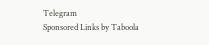Telegram
Sponsored Links by Taboola